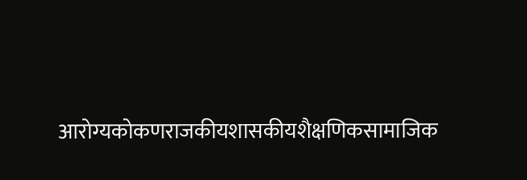आरोग्यकोकणराजकीयशासकीयशैक्षणिकसामाजिक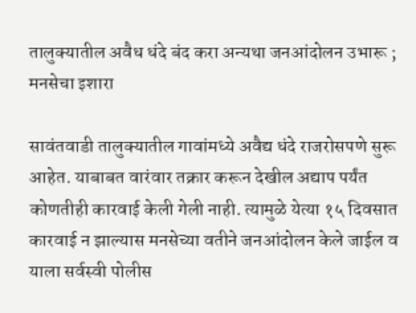तालुक्यातील अवैध धंदे बंद करा अन्यथा जनआंदोलन उभारू ; मनसेचा इशारा

सावंतवाडी तालुक्यातील गावांमध्ये अवैद्य धंदे राजरोसपणे सुरू आहेत. याबाबत वारंवार तक्रार करून देखील अद्याप पर्यंत कोणतीही कारवाई केली गेली नाही. त्यामुळे येत्या १५ दिवसात कारवाई न झाल्यास मनसेच्या वतीने जनआंदोलन केले जाईल व याला सर्वस्वी पोलीस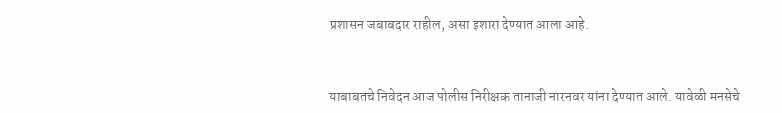प्रशासन जबाबदार राहील, असा इशारा देण्यात आला आहे.



याबाबतचे निवेदन आज पोलीस निरीक्षक तानाजी नारनवर यांना देण्यात आले. यावेळी मनसेचे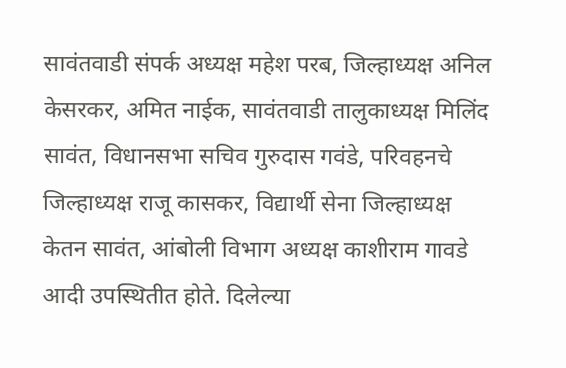सावंतवाडी संपर्क अध्यक्ष महेश परब, जिल्हाध्यक्ष अनिल केसरकर, अमित नाईक, सावंतवाडी तालुकाध्यक्ष मिलिंद सावंत, विधानसभा सचिव गुरुदास गवंडे, परिवहनचे जिल्हाध्यक्ष राजू कासकर, विद्यार्थी सेना जिल्हाध्यक्ष केतन सावंत, आंबोली विभाग अध्यक्ष काशीराम गावडे आदी उपस्थितीत होते. दिलेल्या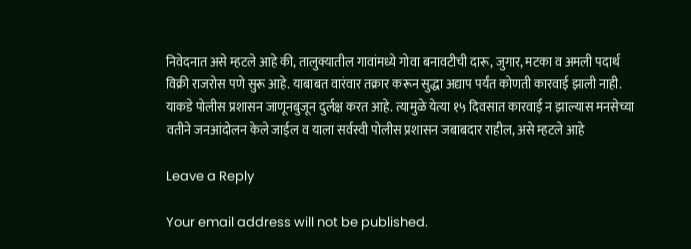निवेदनात असे म्हटले आहे की, तालुक्यातील गावांमध्ये गोवा बनावटीची दारू, जुगार, मटका व अमली पदार्थ विक्री राजरोस पणे सुरू आहे. याबाबत वारंवार तक्रार करून सुद्धा अद्याप पर्यंत कोणती कारवाई झाली नाही. याकडे पोलीस प्रशासन जाणूनबुजून दुर्लक्ष करत आहे. त्यामुळे येत्या १५ दिवसात कारवाई न झाल्यास मनसेच्या वतीने जनआंदोलन केले जाईल व याला सर्वस्वी पोलीस प्रशासन जबाबदार राहील, असे म्हटले आहे

Leave a Reply

Your email address will not be published.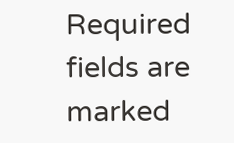Required fields are marked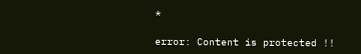*

error: Content is protected !!